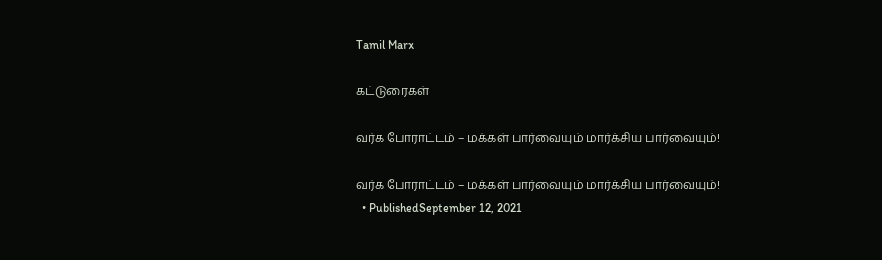Tamil Marx

கட்டுரைகள்

வர்க போராட்டம் – மக்கள் பார்வையும் மார்க்சிய பார்வையும்!

வர்க போராட்டம் – மக்கள் பார்வையும் மார்க்சிய பார்வையும்!
  • PublishedSeptember 12, 2021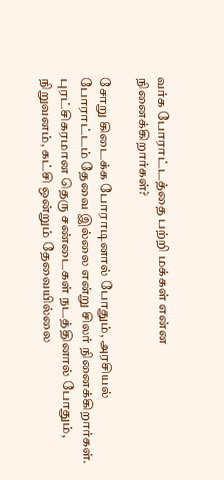வர்க போராட்டத்தை பற்றி மக்கள் என்ன நினைக்கிறார்கள்?

சோறு கிடைக்க போராடினால் போதும், அரசியல் போராட்டம் தேவை இல்லை என்று சிலர் நினைக்கிறார்கள். புரட்சிகரமான தெரு சண்டைகள் நடத்தினால் போதும், நிறுவனம், கட்சி ஒன்றும் தேவையில்லை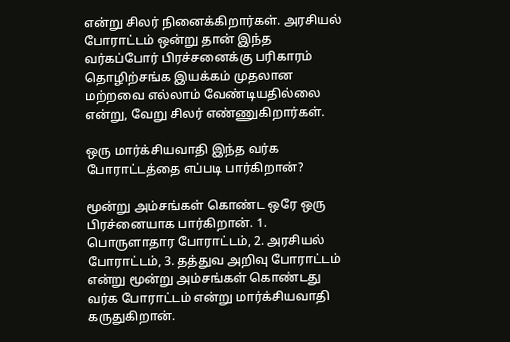என்று சிலர் நினைக்கிறார்கள். அரசியல் போராட்டம் ஒன்று தான் இந்த வர்கப்போர் பிரச்சனைக்கு பரிகாரம் தொழிற்சங்க இயக்கம் முதலான மற்றவை எல்லாம் வேண்டியதில்லை என்று, வேறு சிலர் எண்ணுகிறார்கள்.

ஒரு மார்க்சியவாதி இந்த வர்க போராட்டத்தை எப்படி பார்கிறான்?

மூன்று அம்சங்கள் கொண்ட ஒரே ஒரு பிரச்னையாக பார்கிறான். 1. பொருளாதார போராட்டம், 2. அரசியல் போராட்டம், 3. தத்துவ அறிவு போராட்டம் என்று மூன்று அம்சங்கள் கொண்டது வர்க போராட்டம் என்று மார்க்சியவாதி கருதுகிறான்.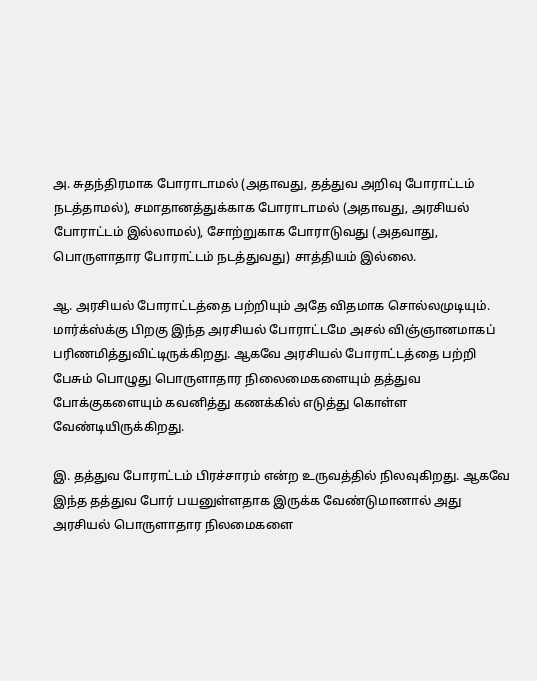அ. சுதந்திரமாக போராடாமல் (அதாவது, தத்துவ அறிவு போராட்டம் நடத்தாமல்), சமாதானத்துக்காக போராடாமல் (அதாவது, அரசியல் போராட்டம் இல்லாமல்), சோற்றுகாக போராடுவது (அதவாது, பொருளாதார போராட்டம் நடத்துவது) சாத்தியம் இல்லை.

ஆ. அரசியல் போராட்டத்தை பற்றியும் அதே விதமாக சொல்லமுடியும். மார்க்ஸ்க்கு பிறகு இந்த அரசியல் போராட்டமே அசல் விஞ்ஞானமாகப் பரிணமித்துவிட்டிருக்கிறது. ஆகவே அரசியல் போராட்டத்தை பற்றி பேசும் பொழுது பொருளாதார நிலைமைகளையும் தத்துவ போக்குகளையும் கவனித்து கணக்கில் எடுத்து கொள்ள வேண்டியிருக்கிறது.

இ. தத்துவ போராட்டம் பிரச்சாரம் என்ற உருவத்தில் நிலவுகிறது. ஆகவே இந்த தத்துவ போர் பயனுள்ளதாக இருக்க வேண்டுமானால் அது அரசியல் பொருளாதார நிலமைகளை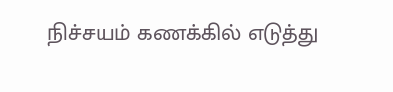நிச்சயம் கணக்கில் எடுத்து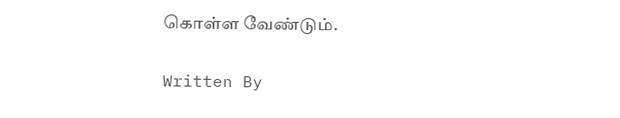கொள்ள வேண்டும்.

Written By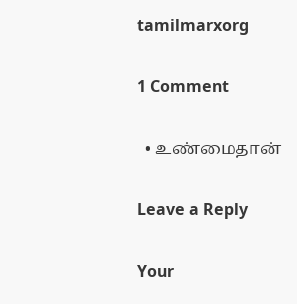tamilmarxorg

1 Comment

  • உண்மைதான்

Leave a Reply

Your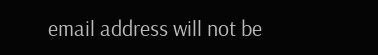email address will not be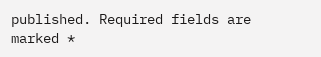published. Required fields are marked *